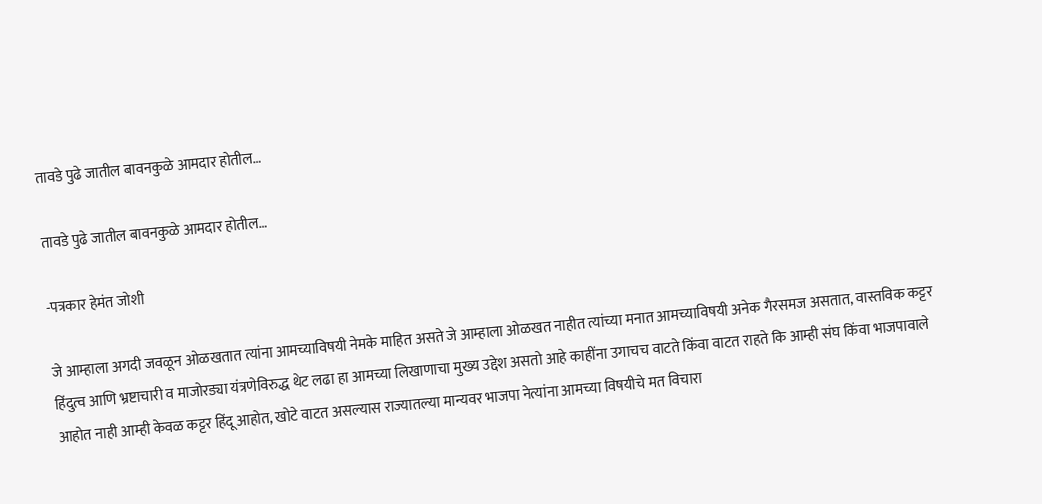तावडे पुढे जातील बावनकुळे आमदार होतील…

तावडे पुढे जातील बावनकुळे आमदार होतील…

-पत्रकार हेमंत जोशी

जे आम्हाला अगदी जवळून ओळखतात त्यांना आमच्याविषयी नेमके माहित असते जे आम्हाला ओळखत नाहीत त्यांच्या मनात आमच्याविषयी अनेक गैरसमज असतात, वास्तविक कट्टर हिंदुत्व आणि भ्रष्टाचारी व माजोरड्या यंत्रणेविरुद्ध थेट लढा हा आमच्या लिखाणाचा मुख्य उद्देश असतो आहे काहींना उगाचच वाटते किंवा वाटत राहते कि आम्ही संघ किंवा भाजपावाले आहोत नाही आम्ही केवळ कट्टर हिंदू आहोत, खोटे वाटत असल्यास राज्यातल्या मान्यवर भाजपा नेत्यांना आमच्या विषयीचे मत विचारा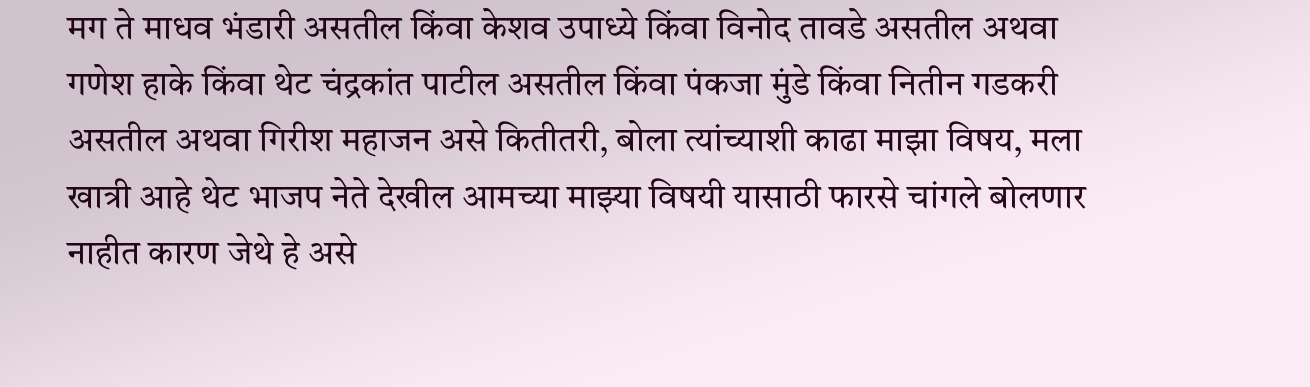मग ते माधव भंडारी असतील किंवा केशव उपाध्ये किंवा विनोद तावडे असतील अथवा गणेश हाके किंवा थेट चंद्रकांत पाटील असतील किंवा पंकजा मुंडे किंवा नितीन गडकरी असतील अथवा गिरीश महाजन असे कितीतरी, बोला त्यांच्याशी काढा माझा विषय, मला खात्री आहे थेट भाजप नेते देखील आमच्या माझ्या विषयी यासाठी फारसे चांगले बोलणार नाहीत कारण जेथे हे असे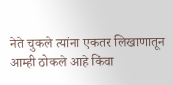नेते चुकले त्यांना एकतर लिखाणातून आम्ही ठोकले आहे किंवा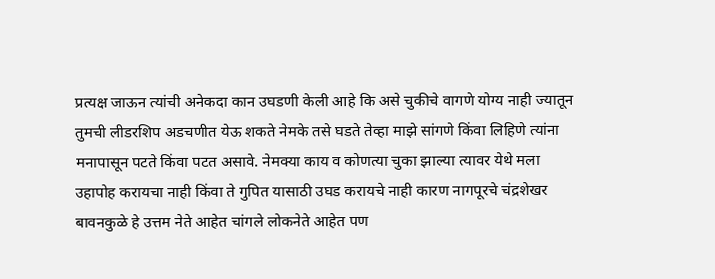प्रत्यक्ष जाऊन त्यांची अनेकदा कान उघडणी केली आहे कि असे चुकीचे वागणे योग्य नाही ज्यातून तुमची लीडरशिप अडचणीत येऊ शकते नेमके तसे घडते तेव्हा माझे सांगणे किंवा लिहिणे त्यांना मनापासून पटते किंवा पटत असावे. नेमक्या काय व कोणत्या चुका झाल्या त्यावर येथे मला उहापोह करायचा नाही किंवा ते गुपित यासाठी उघड करायचे नाही कारण नागपूरचे चंद्रशेखर बावनकुळे हे उत्तम नेते आहेत चांगले लोकनेते आहेत पण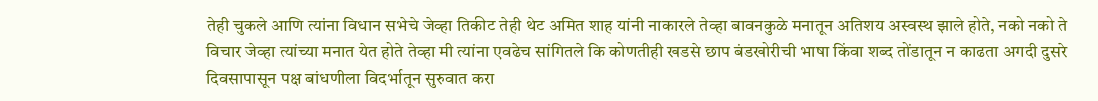तेही चुकले आणि त्यांना विधान सभेचे जेव्हा तिकीट तेही थेट अमित शाह यांनी नाकारले तेव्हा बावनकुळे मनातून अतिशय अस्वस्थ झाले होते, नको नको ते विचार जेव्हा त्यांच्या मनात येत होते तेव्हा मी त्यांना एवढेच सांगितले कि कोणतीही खडसे छाप बंडखोरीची भाषा किंवा शब्द तोंडातून न काढता अगदी दुसरे दिवसापासून पक्ष बांधणीला विदर्भातून सुरुवात करा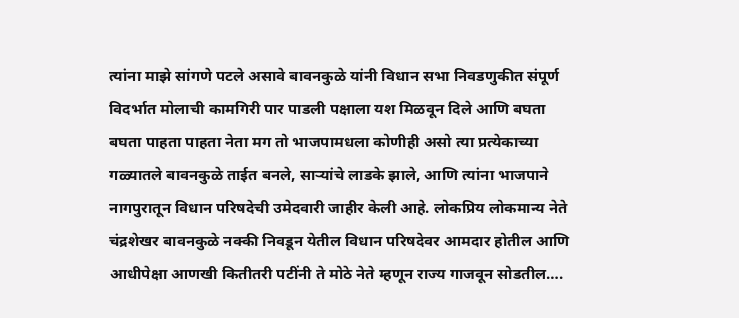त्यांना माझे सांगणे पटले असावे बावनकुळे यांनी विधान सभा निवडणुकीत संपूर्ण विदर्भात मोलाची कामगिरी पार पाडली पक्षाला यश मिळवून दिले आणि बघता बघता पाहता पाहता नेता मग तो भाजपामधला कोणीही असो त्या प्रत्येकाच्या गळ्यातले बावनकुळे ताईत बनले, साऱ्यांचे लाडके झाले, आणि त्यांना भाजपाने नागपुरातून विधान परिषदेची उमेदवारी जाहीर केली आहे. लोकप्रिय लोकमान्य नेते चंद्रशेखर बावनकुळे नक्की निवडून येतील विधान परिषदेवर आमदार होतील आणि आधीपेक्षा आणखी कितीतरी पटींनी ते मोठे नेते म्हणून राज्य गाजवून सोडतील….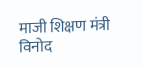माजी शिक्षण मंत्री विनोद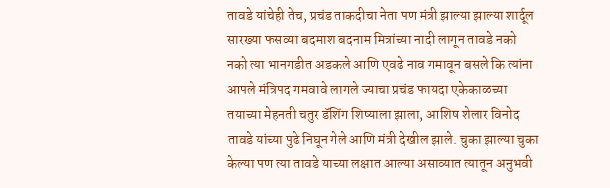तावडे यांचेही तेच, प्रचंड ताकदीचा नेता पण मंत्री झाल्या झाल्या शार्दूल सारख्या फसव्या बदमाश बदनाम मित्रांच्या नादी लागून तावडे नको नको त्या भानगडीत अडकले आणि एवढे नाव गमावून बसले कि त्यांना आपले मंत्रिपद गमवावे लागले ज्याचा प्रचंड फायदा एकेकाळच्या तयाच्या मेहनती चतुर डॅशिंग शिष्याला झाला, आशिष शेलार विनोद तावडे यांच्या पुढे निघून गेले आणि मंत्री देखील झाले. चुका झाल्या चुका केल्या पण त्या तावडे याच्या लक्षात आल्या असाव्यात त्यातून अनुभवी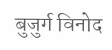बुजुर्ग विनोद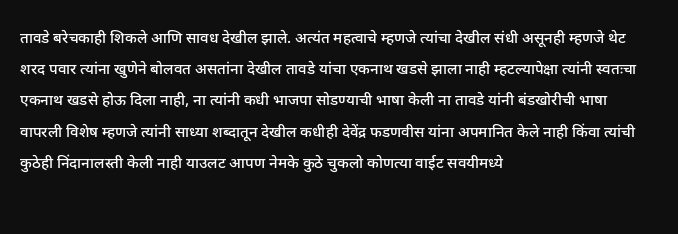तावडे बरेचकाही शिकले आणि सावध देखील झाले. अत्यंत महत्वाचे म्हणजे त्यांचा देखील संधी असूनही म्हणजे थेट शरद पवार त्यांना खुणेने बोलवत असतांना देखील तावडे यांचा एकनाथ खडसे झाला नाही म्हटल्यापेक्षा त्यांनी स्वतःचा एकनाथ खडसे होऊ दिला नाही, ना त्यांनी कधी भाजपा सोडण्याची भाषा केली ना तावडे यांनी बंडखोरीची भाषा वापरली विशेष म्हणजे त्यांनी साध्या शब्दातून देखील कधीही देवेंद्र फडणवीस यांना अपमानित केले नाही किंवा त्यांची कुठेही निंदानालस्ती केली नाही याउलट आपण नेमके कुठे चुकलो कोणत्या वाईट सवयीमध्ये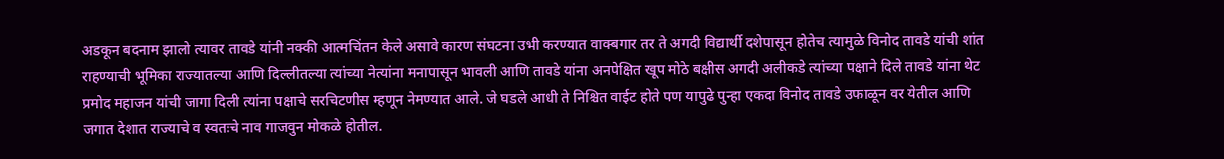अडकून बदनाम झालो त्यावर तावडे यांनी नक्की आत्मचिंतन केले असावे कारण संघटना उभी करण्यात वाक्बगार तर ते अगदी विद्यार्थी दशेपासून होतेच त्यामुळे विनोद तावडे यांची शांत राहण्याची भूमिका राज्यातल्या आणि दिल्लीतल्या त्यांच्या नेत्यांना मनापासून भावली आणि तावडे यांना अनपेक्षित खूप मोठे बक्षीस अगदी अलीकडे त्यांच्या पक्षाने दिले तावडे यांना थेट प्रमोद महाजन यांची जागा दिली त्यांना पक्षाचे सरचिटणीस म्हणून नेमण्यात आले. जे घडले आधी ते निश्चित वाईट होते पण यापुढे पुन्हा एकदा विनोद तावडे उफाळून वर येतील आणि जगात देशात राज्याचे व स्वतःचे नाव गाजवुन मोकळे होतील.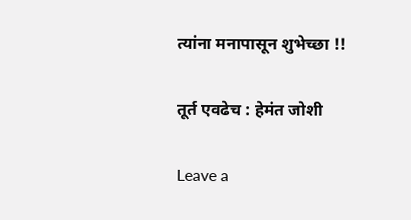त्यांना मनापासून शुभेच्छा !!

तूर्त एवढेच : हेमंत जोशी

Leave a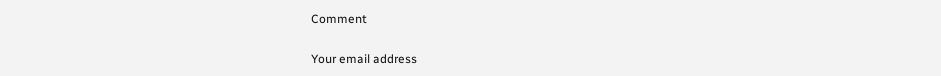Comment

Your email address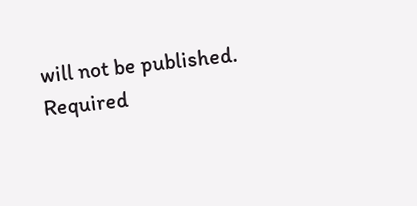will not be published. Required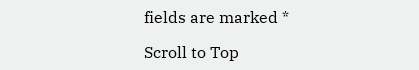fields are marked *

Scroll to Top